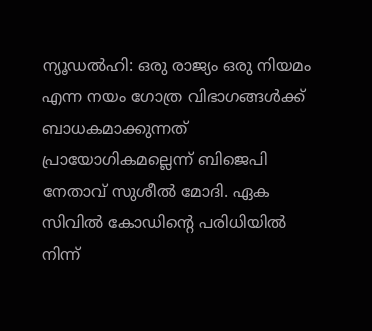ന്യൂഡല്‍ഹി: ഒരു രാജ്യം ഒരു നിയമം എന്ന നയം ഗോത്ര വിഭാഗങ്ങള്‍ക്ക് ബാധകമാക്കുന്നത് പ്രായോഗികമല്ലെന്ന് ബിജെപി നേതാവ് സുശീല്‍ മോദി. ഏക സിവില്‍ കോഡിന്റെ പരിധിയില്‍ നിന്ന്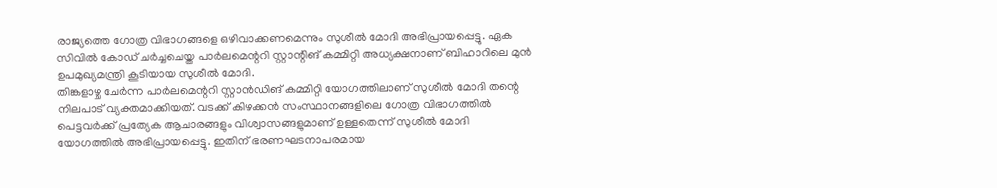രാജ്യത്തെ ഗോത്ര വിഭാഗങ്ങളെ ഒഴിവാക്കണമെന്നും സുശീല്‍ മോദി അഭിപ്രായപ്പെട്ടു. ഏക സിവില്‍ കോഡ് ചര്‍ച്ചചെയ്ത പാര്‍ലമെന്ററി സ്റ്റാന്റിങ് കമ്മിറ്റി അധ്യക്ഷനാണ് ബിഹാറിലെ മുന്‍ ഉപമുഖ്യമന്ത്രി കൂടിയായ സുശീല്‍ മോദി.
തിങ്കളാഴ്ച ചേര്‍ന്ന പാര്‍ലമെന്ററി സ്റ്റാന്‍ഡിങ് കമ്മിറ്റി യോഗത്തിലാണ് സുശീല്‍ മോദി തന്റെ നിലപാട് വ്യക്തമാക്കിയത്. വടക്ക് കിഴക്കന്‍ സംസ്ഥാനങ്ങളിലെ ഗോത്ര വിഭാഗത്തില്‍ പെട്ടവര്‍ക്ക് പ്രത്യേക ആചാരങ്ങളും വിശ്വാസങ്ങളുമാണ് ഉള്ളതെന്ന് സുശീല്‍ മോദി യോഗത്തില്‍ അഭിപ്രായപ്പെട്ടു. ഇതിന് ഭരണഘടനാപരമായ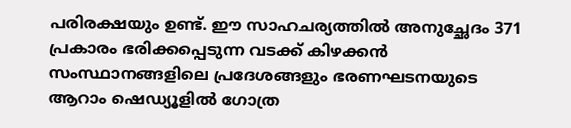പരിരക്ഷയും ഉണ്ട്. ഈ സാഹചര്യത്തില്‍ അനുച്ഛേദം 371 പ്രകാരം ഭരിക്കപ്പെടുന്ന വടക്ക് കിഴക്കന്‍ സംസ്ഥാനങ്ങളിലെ പ്രദേശങ്ങളും ഭരണഘടനയുടെ ആറാം ഷെഡ്യൂളില്‍ ഗോത്ര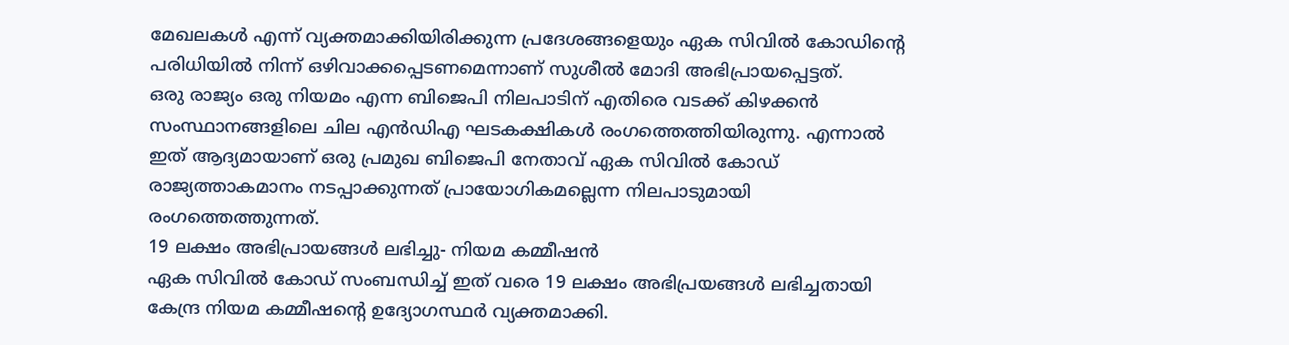മേഖലകള്‍ എന്ന് വ്യക്തമാക്കിയിരിക്കുന്ന പ്രദേശങ്ങളെയും ഏക സിവില്‍ കോഡിന്റെ പരിധിയില്‍ നിന്ന് ഒഴിവാക്കപ്പെടണമെന്നാണ് സുശീല്‍ മോദി അഭിപ്രായപ്പെട്ടത്.
ഒരു രാജ്യം ഒരു നിയമം എന്ന ബിജെപി നിലപാടിന് എതിരെ വടക്ക് കിഴക്കന്‍ സംസ്ഥാനങ്ങളിലെ ചില എന്‍ഡിഎ ഘടകക്ഷികള്‍ രംഗത്തെത്തിയിരുന്നു. എന്നാല്‍ ഇത് ആദ്യമായാണ് ഒരു പ്രമുഖ ബിജെപി നേതാവ് ഏക സിവില്‍ കോഡ് രാജ്യത്താകമാനം നടപ്പാക്കുന്നത് പ്രായോഗികമല്ലെന്ന നിലപാടുമായി രംഗത്തെത്തുന്നത്.
19 ലക്ഷം അഭിപ്രായങ്ങള്‍ ലഭിച്ചു- നിയമ കമ്മീഷന്‍
ഏക സിവില്‍ കോഡ് സംബന്ധിച്ച് ഇത് വരെ 19 ലക്ഷം അഭിപ്രയങ്ങള്‍ ലഭിച്ചതായി കേന്ദ്ര നിയമ കമ്മീഷന്റെ ഉദ്യോഗസ്ഥര്‍ വ്യക്തമാക്കി.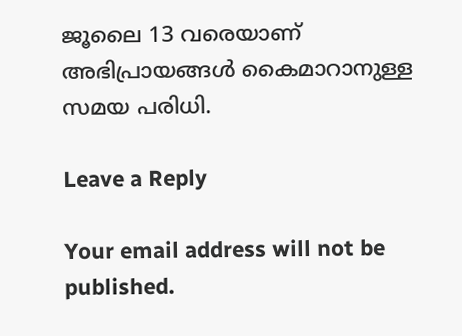ജൂലൈ 13 വരെയാണ് അഭിപ്രായങ്ങള്‍ കൈമാറാനുള്ള സമയ പരിധി.

Leave a Reply

Your email address will not be published.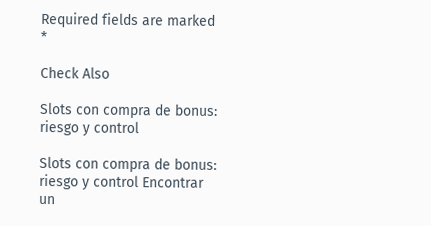Required fields are marked *

Check Also

Slots con compra de bonus: riesgo y control

Slots con compra de bonus: riesgo y control Encontrar un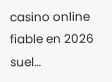casino online fiable en 2026 suel…